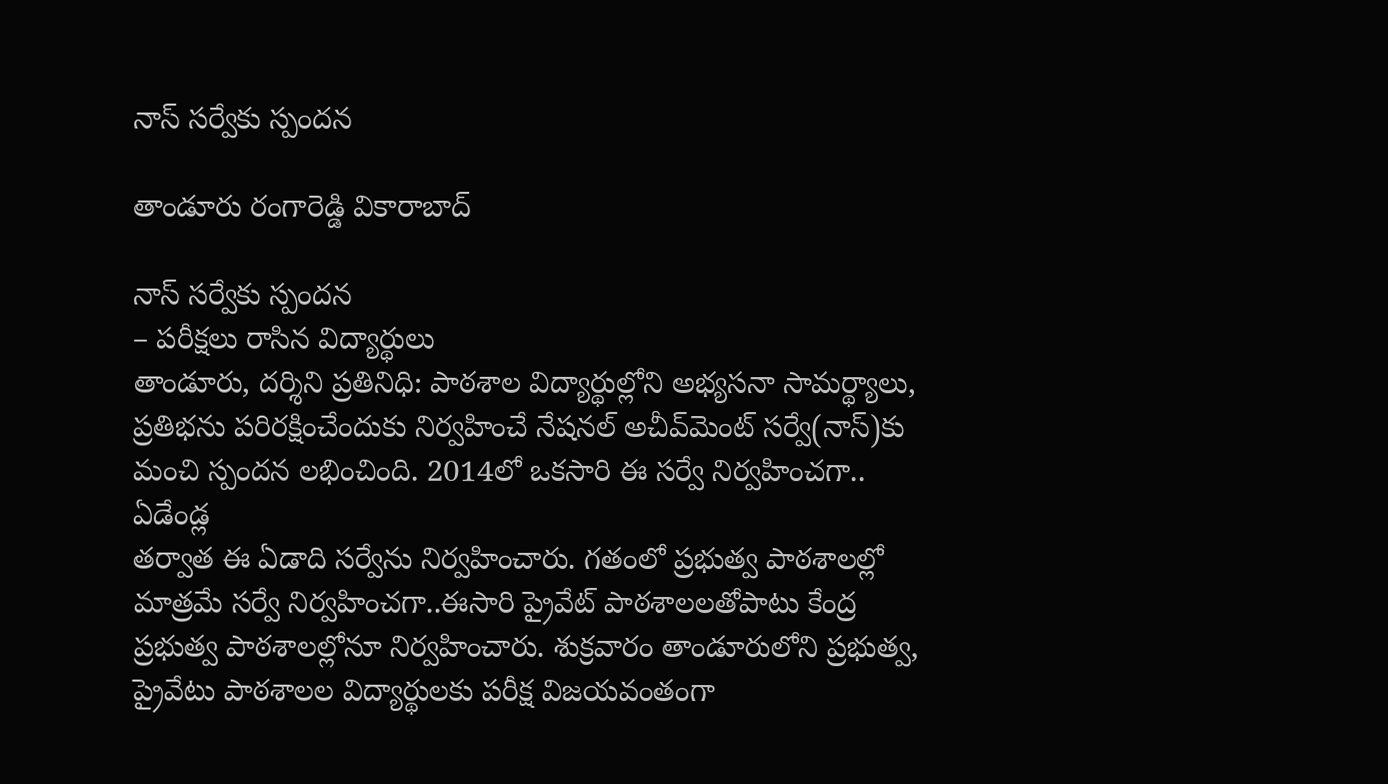నాస్ స‌ర్వేకు స్పంద‌న

తాండూరు రంగారెడ్డి వికారాబాద్

నాస్ స‌ర్వేకు స్పంద‌న
– ప‌రీక్ష‌లు రాసిన విద్యార్థులు
తాండూరు, ద‌ర్శిని ప్ర‌తినిధి: పాఠశాల విద్యార్థుల్లోని అభ్యసనా సామర్థ్యాలు, ప్రతిభను పరిరక్షించేందుకు నిర్వ‌హించే నేష‌న‌ల్ అచీవ్‌మెంట్ స‌ర్వే(నాస్)కు మంచి స్పంద‌న ల‌భించింది. 2014లో ఒకసారి ఈ సర్వే నిర్వహించగా.. ఏడేండ్ల
తర్వాత ఈ ఏడాది సర్వేను నిర్వహించారు. గతంలో ప్రభుత్వ పాఠశాలల్లో మాత్రమే సర్వే నిర్వహించగా..ఈసారి ప్రైవేట్‌ పాఠశాలలతోపాటు కేంద్ర ప్రభుత్వ పాఠశాలల్లోనూ నిర్వ‌హించారు. శుక్రవారం తాండూరులోని ప్ర‌భుత్వ‌, ప్రైవేటు పాఠ‌శాల‌ల విద్యార్థుల‌కు ప‌రీక్ష విజ‌య‌వంతంగా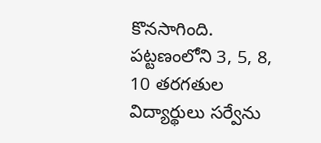కొన‌సాగింది. ప‌ట్ట‌ణంలోని 3, 5, 8, 10 త‌ర‌గ‌తుల విద్యార్థులు స‌ర్వేను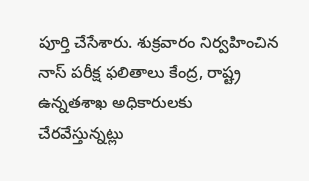పూర్తి చేసేశారు. శుక్ర‌వారం నిర్వ‌హించిన నాస్ ప‌రీక్ష ఫ‌లితాలు కేంద్ర‌, రాష్ట్ర ఉన్న‌త‌శాఖ అధికారుల‌కు చేర‌వేస్తున్న‌ట్లు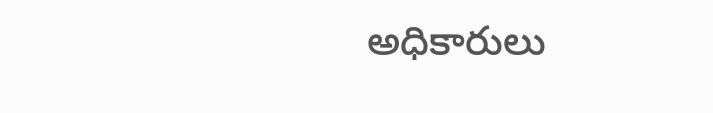అధికారులు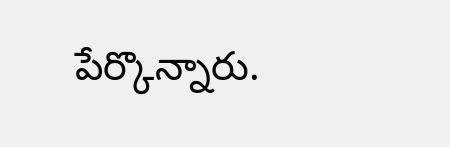పేర్కొన్నారు.